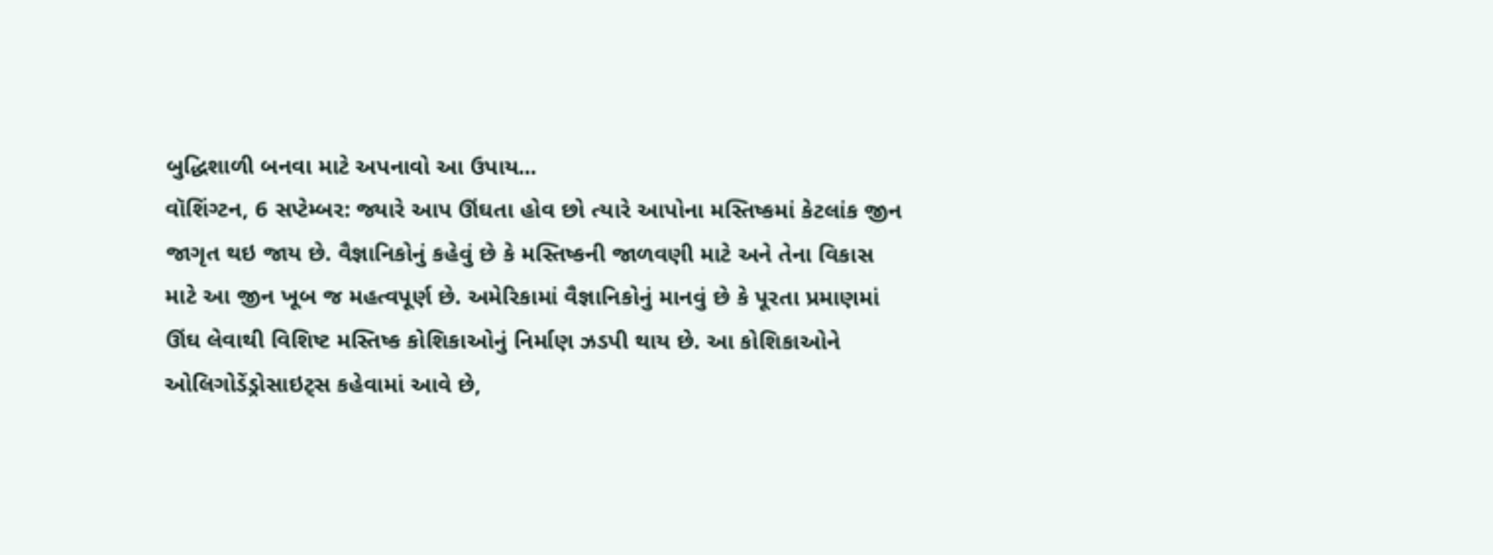બુદ્ધિશાળી બનવા માટે અપનાવો આ ઉપાય...
વૉશિંગ્ટન, 6 સપ્ટેમ્બર: જ્યારે આપ ઊંઘતા હોવ છો ત્યારે આપોના મસ્તિષ્કમાં કેટલાંક જીન જાગૃત થઇ જાય છે. વૈજ્ઞાનિકોનું કહેવું છે કે મસ્તિષ્કની જાળવણી માટે અને તેના વિકાસ માટે આ જીન ખૂબ જ મહત્વપૂર્ણ છે. અમેરિકામાં વૈજ્ઞાનિકોનું માનવું છે કે પૂરતા પ્રમાણમાં ઊંઘ લેવાથી વિશિષ્ટ મસ્તિષ્ક કોશિકાઓનું નિર્માણ ઝડપી થાય છે. આ કોશિકાઓને ઓલિગોડેંડ્રોસાઇટ્સ કહેવામાં આવે છે,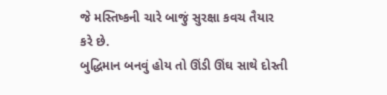જે મસ્તિષ્કની ચારે બાજું સુરક્ષા કવચ તૈયાર કરે છે.
બુદ્ધિમાન બનવું હોય તો ઊંડી ઊંઘ સાથે દોસ્તી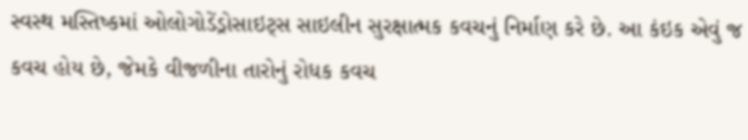સ્વસ્થ મસ્તિષ્કમાં ઓલોગોડેંડ્રોસાઇટ્સ સાઇલીન સુરક્ષાત્મક કવચનું નિર્માણ કરે છે. આ કંઇક એવું જ કવચ હોય છે, જેમકે વીજળીના તારોનું રોધક કવચ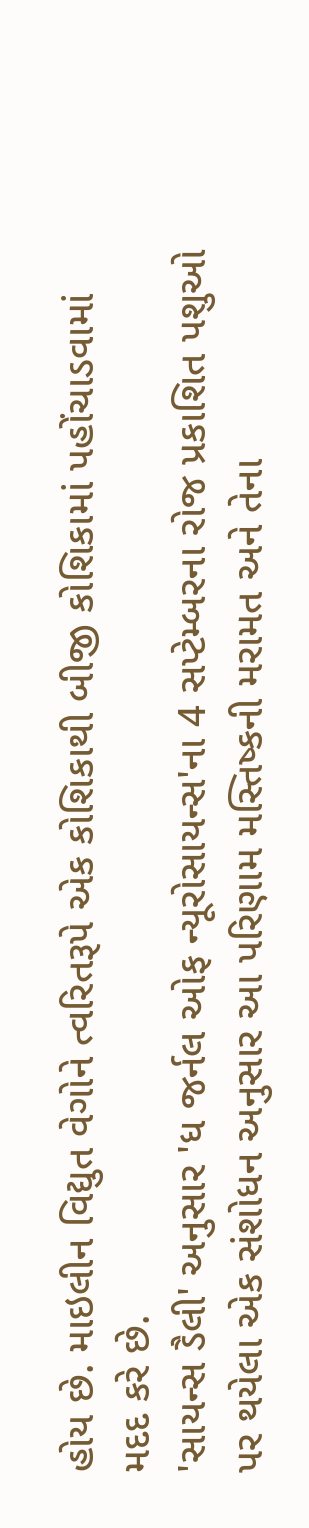હોય છે. માઇલીન વિદ્યુત વેગોને ત્વરિતરૂપે એક કોશિકાથી બીજી કોશિકામાં પહોંચાડવામાં મદદ કરે છે.
'સાયન્સ ડૈલી' અનુસાર 'ધ જર્નલ ઓફ ન્યૂરોસાયન્સ'ના 4 સપ્ટેમ્બરના રોજ પ્રકાશિત પશુઓ પર થયેલા એક સંશોધન અનુસાર આ પરિણામ મસ્તિષ્કની મરામત અને તેના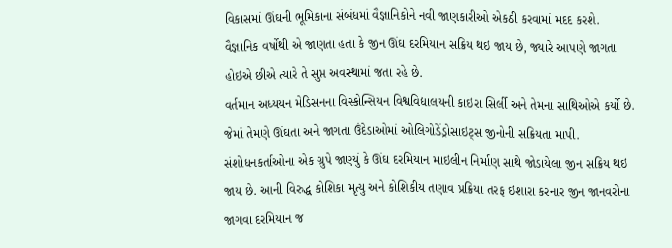વિકાસમાં ઊંઘની ભૂમિકાના સંબંધમાં વૈજ્ઞાનિકોને નવી જાણકારીઓ એકઠી કરવામાં મદદ કરશે.
વૈજ્ઞાનિક વર્ષોથી એ જાણતા હતા કે જીન ઊંઘ દરમિયાન સક્રિય થઇ જાય છે, જ્યારે આપણે જાગતા હોઇએ છીએ ત્યારે તે સુપ્ત અવસ્થામાં જતા રહે છે.
વર્તમાન અધ્યયન મેડિસનના વિસ્કોન્સિયન વિશ્વવિદ્યાલયની કાઇરા સિર્લી અને તેમના સાથિઓએ કર્યો છે. જેમાં તેમણે ઊંઘતા અને જાગતા ઉંદેડાઓમાં ઓલિગોડેંડ્રોસાઇટ્સ જીનોની સક્રિયતા માપી.
સંશોધનકર્તાઓના એક ગ્રુપે જાણ્યું કે ઊંઘ દરમિયાન માઇલીન નિર્માણ સાથે જોડાયેલા જીન સક્રિય થઇ જાય છે. આની વિરુદ્ધ કોશિકા મૃત્યુ અને કોશિકીય તણાવ પ્રક્રિયા તરફ ઇશારા કરનાર જીન જાનવરોના જાગવા દરમિયાન જ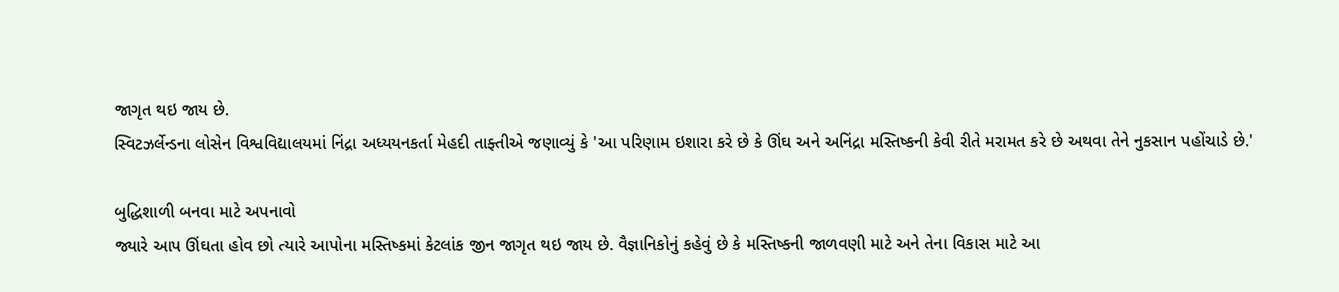જાગૃત થઇ જાય છે.
સ્વિટઝર્લેન્ડના લોસેન વિશ્વવિદ્યાલયમાં નિંદ્રા અધ્યયનકર્તા મેહદી તાફ્તીએ જણાવ્યું કે 'આ પરિણામ ઇશારા કરે છે કે ઊંઘ અને અનિંદ્રા મસ્તિષ્કની કેવી રીતે મરામત કરે છે અથવા તેને નુકસાન પહોંચાડે છે.'

બુદ્ધિશાળી બનવા માટે અપનાવો
જ્યારે આપ ઊંઘતા હોવ છો ત્યારે આપોના મસ્તિષ્કમાં કેટલાંક જીન જાગૃત થઇ જાય છે. વૈજ્ઞાનિકોનું કહેવું છે કે મસ્તિષ્કની જાળવણી માટે અને તેના વિકાસ માટે આ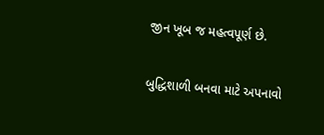જીન ખૂબ જ મહત્વપૂર્ણ છે.

બુદ્ધિશાળી બનવા માટે અપનાવો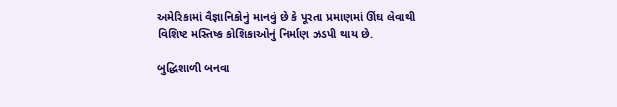અમેરિકામાં વૈજ્ઞાનિકોનું માનવું છે કે પૂરતા પ્રમાણમાં ઊંઘ લેવાથી વિશિષ્ટ મસ્તિષ્ક કોશિકાઓનું નિર્માણ ઝડપી થાય છે.

બુદ્ધિશાળી બનવા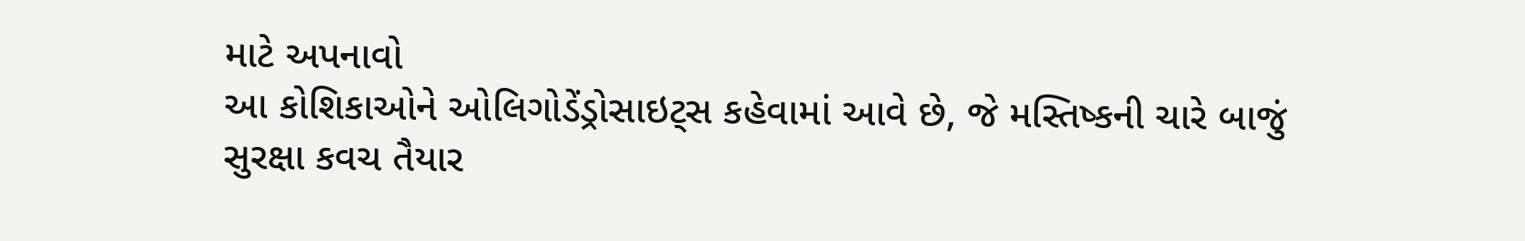માટે અપનાવો
આ કોશિકાઓને ઓલિગોડેંડ્રોસાઇટ્સ કહેવામાં આવે છે, જે મસ્તિષ્કની ચારે બાજું સુરક્ષા કવચ તૈયાર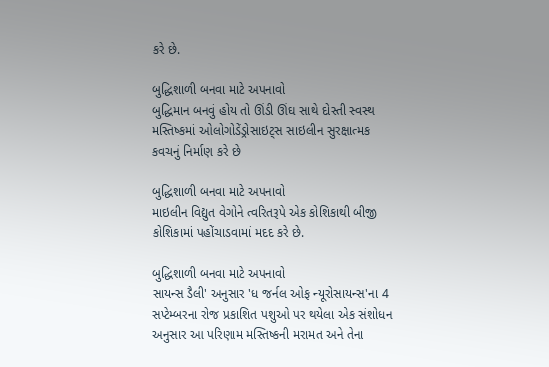કરે છે.

બુદ્ધિશાળી બનવા માટે અપનાવો
બુદ્ધિમાન બનવું હોય તો ઊંડી ઊંઘ સાથે દોસ્તી સ્વસ્થ મસ્તિષ્કમાં ઓલોગોડેંડ્રોસાઇટ્સ સાઇલીન સુરક્ષાત્મક કવચનું નિર્માણ કરે છે

બુદ્ધિશાળી બનવા માટે અપનાવો
માઇલીન વિદ્યુત વેગોને ત્વરિતરૂપે એક કોશિકાથી બીજી કોશિકામાં પહોંચાડવામાં મદદ કરે છે.

બુદ્ધિશાળી બનવા માટે અપનાવો
સાયન્સ ડૈલી' અનુસાર 'ધ જર્નલ ઓફ ન્યૂરોસાયન્સ'ના 4 સપ્ટેમ્બરના રોજ પ્રકાશિત પશુઓ પર થયેલા એક સંશોધન અનુસાર આ પરિણામ મસ્તિષ્કની મરામત અને તેના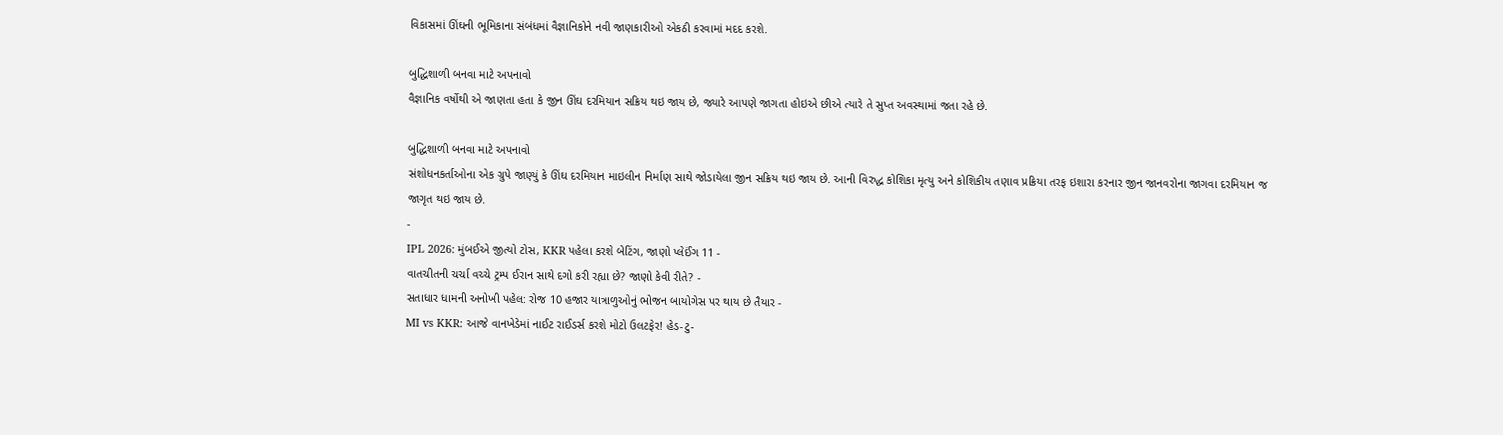વિકાસમાં ઊંઘની ભૂમિકાના સંબંધમાં વૈજ્ઞાનિકોને નવી જાણકારીઓ એકઠી કરવામાં મદદ કરશે.

બુદ્ધિશાળી બનવા માટે અપનાવો
વૈજ્ઞાનિક વર્ષોથી એ જાણતા હતા કે જીન ઊંઘ દરમિયાન સક્રિય થઇ જાય છે, જ્યારે આપણે જાગતા હોઇએ છીએ ત્યારે તે સુપ્ત અવસ્થામાં જતા રહે છે.

બુદ્ધિશાળી બનવા માટે અપનાવો
સંશોધનકર્તાઓના એક ગ્રુપે જાણ્યું કે ઊંઘ દરમિયાન માઇલીન નિર્માણ સાથે જોડાયેલા જીન સક્રિય થઇ જાય છે. આની વિરુદ્ધ કોશિકા મૃત્યુ અને કોશિકીય તણાવ પ્રક્રિયા તરફ ઇશારા કરનાર જીન જાનવરોના જાગવા દરમિયાન જ જાગૃત થઇ જાય છે.
-
IPL 2026: મુંબઈએ જીત્યો ટોસ, KKR પહેલા કરશે બેટિંગ, જાણો પ્લેઈંગ 11 -
વાતચીતની ચર્ચા વચ્ચે ટ્રમ્પ ઈરાન સાથે દગો કરી રહ્યા છે? જાણો કેવી રીતે? -
સતાધાર ધામની અનોખી પહેલ: રોજ 10 હજાર યાત્રાળુઓનું ભોજન બાયોગેસ પર થાય છે તૈયાર -
MI vs KKR: આજે વાનખેડેમાં નાઈટ રાઈડર્સ કરશે મોટો ઉલટફેર! હેડ-ટુ-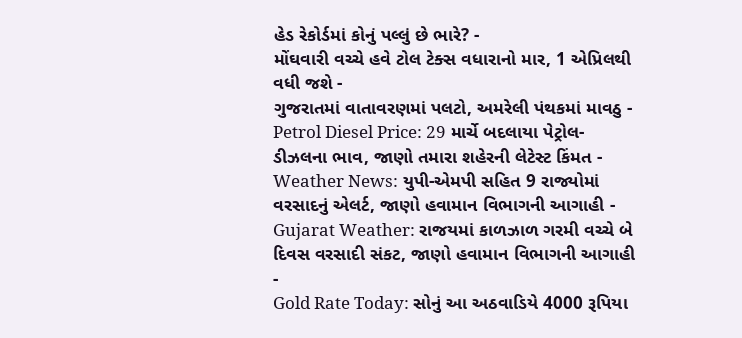હેડ રેકોર્ડમાં કોનું પલ્લું છે ભારે? -
મોંઘવારી વચ્ચે હવે ટોલ ટેક્સ વધારાનો માર, 1 એપ્રિલથી વધી જશે -
ગુજરાતમાં વાતાવરણમાં પલટો, અમરેલી પંથકમાં માવઠુ -
Petrol Diesel Price: 29 માર્ચે બદલાયા પેટ્રોલ-ડીઝલના ભાવ, જાણો તમારા શહેરની લેટેસ્ટ કિંમત -
Weather News: યુપી-એમપી સહિત 9 રાજ્યોમાં વરસાદનું એલર્ટ, જાણો હવામાન વિભાગની આગાહી -
Gujarat Weather: રાજયમાં કાળઝાળ ગરમી વચ્ચે બે દિવસ વરસાદી સંકટ, જાણો હવામાન વિભાગની આગાહી -
Gold Rate Today: સોનું આ અઠવાડિયે 4000 રૂપિયા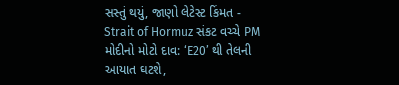સસ્તું થયું, જાણો લેટેસ્ટ કિંમત -
Strait of Hormuz સંકટ વચ્ચે PM મોદીનો મોટો દાવ: ‘E20’ થી તેલની આયાત ઘટશે,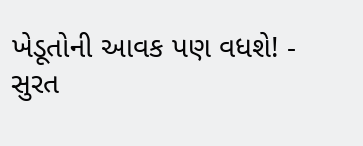ખેડૂતોની આવક પણ વધશે! -
સુરત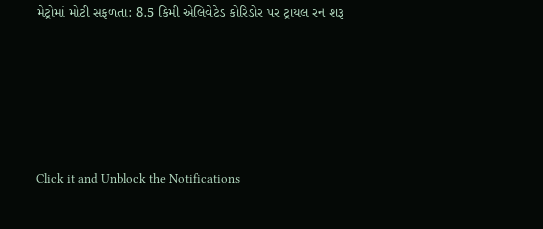મેટ્રોમાં મોટી સફળતા: 8.5 કિમી એલિવેટેડ કોરિડોર પર ટ્રાયલ રન શરૂ






Click it and Unblock the Notifications